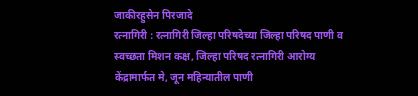जाकीरहुसेन पिरजादे
रत्नागिरी : रत्नागिरी जिल्हा परिषदेच्या जिल्हा परिषद पाणी व स्वच्छता मिशन कक्ष, जिल्हा परिषद रत्नागिरी आरोग्य केंद्रामार्फत मे, जून महिन्यातील पाणी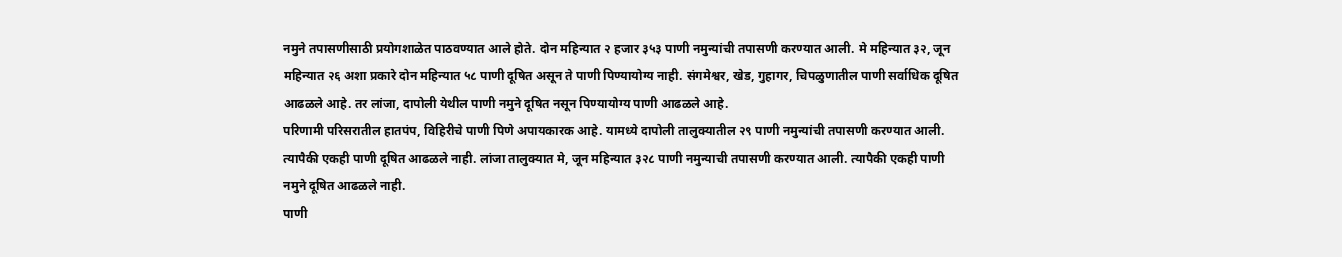नमुने तपासणीसाठी प्रयोगशाळेत पाठवण्यात आले होते. दोन महिन्यात २ हजार ३५३ पाणी नमुन्यांची तपासणी करण्यात आली. मे महिन्यात ३२, जून महिन्यात २६ अशा प्रकारे दोन महिन्यात ५८ पाणी दूषित असून ते पाणी पिण्यायोग्य नाही. संगमेश्वर, खेड, गुहागर, चिपळुणातील पाणी सर्वाधिक दूषित आढळले आहे. तर लांजा, दापोली येथील पाणी नमुने दूषित नसून पिण्यायोग्य पाणी आढळले आहे.
परिणामी परिसरातील हातपंप, विहिरीचे पाणी पिणे अपायकारक आहे. यामध्ये दापोली तालुक्यातील २९ पाणी नमुन्यांची तपासणी करण्यात आली. त्यापैकी एकही पाणी दूषित आढळले नाही. लांजा तालुक्यात मे, जून महिन्यात ३२८ पाणी नमुन्याची तपासणी करण्यात आली. त्यापैकी एकही पाणी नमुने दूषित आढळले नाही.
पाणी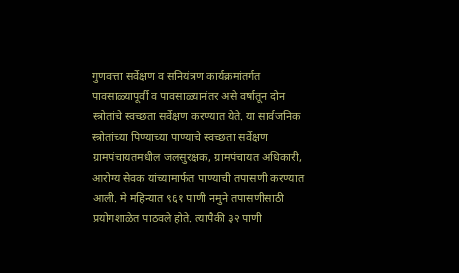गुणवत्ता सर्वेक्षण व सनियंत्रण कार्यक्रमांतर्गत पावसाळ्यापूर्वी व पावसाळ्यानंतर असे वर्षातून दोन स्त्रोतांचे स्वच्छता सर्वेक्षण करण्यात येते. या सार्वजनिक स्त्रोतांच्या पिण्याच्या पाण्याचे स्वच्छता सर्वेक्षण ग्रामपंचायतमधील जलसुरक्षक, ग्रामपंचायत अधिकारी, आरोग्य सेवक यांच्यामार्फत पाण्याची तपासणी करण्यात आली. मे महिन्यात ९६१ पाणी नमुने तपासणीसाठी प्रयोगशाळेत पाठवले होते. त्यापैकी ३२ पाणी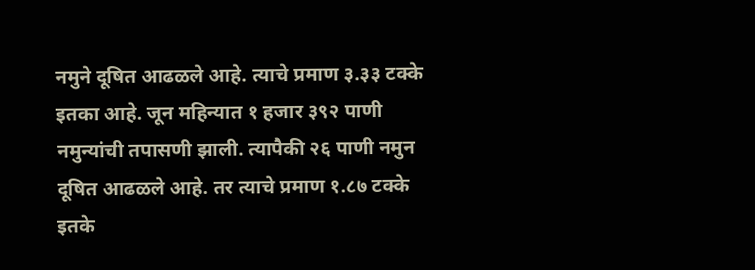नमुने दूषित आढळले आहे. त्याचे प्रमाण ३.३३ टक्के इतका आहे. जून महिन्यात १ हजार ३९२ पाणी नमुन्यांची तपासणी झाली. त्यापैकी २६ पाणी नमुन दूषित आढळले आहे. तर त्याचे प्रमाण १.८७ टक्के इतके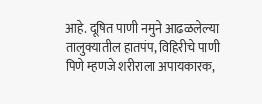आहे. दूषित पाणी नमुने आढळलेल्या तालुक्यातील हातपंप, विहिरीचे पाणी पिणे म्हणजे शरीराला अपायकारक,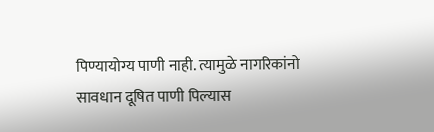पिण्यायोग्य पाणी नाही. त्यामुळे नागरिकांनो सावधान दूषित पाणी पिल्यास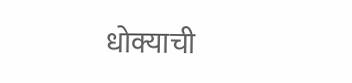धोक्याची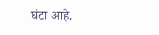घंटा आहे.